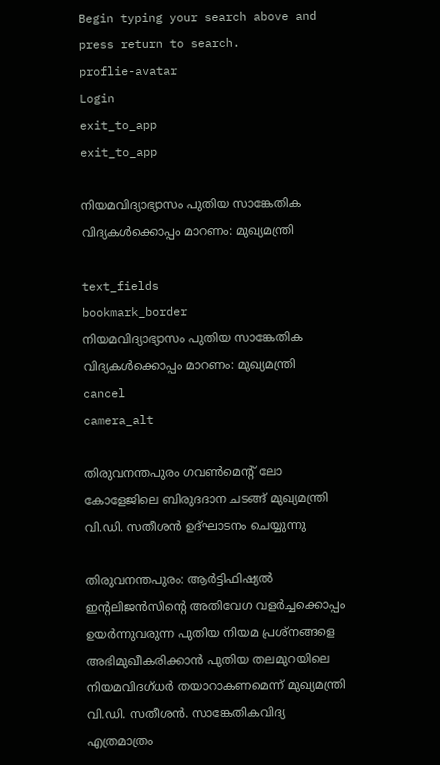Begin typing your search above and press return to search.
proflie-avatar
Login
exit_to_app
exit_to_app

നിയമവിദ്യാഭ്യാസം പുതിയ സാങ്കേതിക വിദ്യകൾക്കൊപ്പം മാറണം: മുഖ്യമന്ത്രി

text_fields
bookmark_border
നിയമവിദ്യാഭ്യാസം പുതിയ സാങ്കേതിക വിദ്യകൾക്കൊപ്പം മാറണം: മുഖ്യമന്ത്രി
cancel
camera_alt

തിരുവനന്തപുരം ഗവൺമെന്റ് ലോ കോളേജിലെ ബിരുദദാന ചടങ്ങ് മുഖ്യമന്ത്രി വി.ഡി. സതീശൻ ഉദ്‌ഘാടനം ചെയ്യുന്നു

തിരുവനന്തപുരം: ആർട്ടിഫിഷ്യൽ ഇന്റലിജൻസിന്റെ അതിവേഗ വളർച്ചക്കൊപ്പം ഉയർന്നുവരുന്ന പുതിയ നിയമ പ്രശ്‌നങ്ങളെ അഭിമുഖീകരിക്കാൻ പുതിയ തലമുറയിലെ നിയമവിദഗ്ധർ തയാറാകണമെന്ന് മുഖ്യമന്ത്രി വി.ഡി. സതീശൻ. സാങ്കേതികവിദ്യ എത്രമാത്രം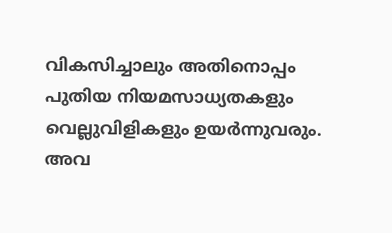വികസിച്ചാലും അതിനൊപ്പം പുതിയ നിയമസാധ്യതകളും വെല്ലുവിളികളും ഉയർന്നുവരും. അവ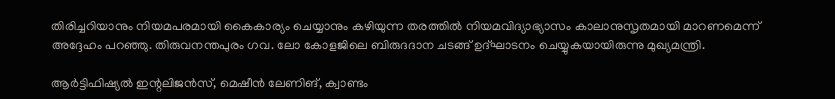തിരിച്ചറിയാനും നിയമപരമായി കൈകാര്യം ചെയ്യാനും കഴിയുന്ന തരത്തിൽ നിയമവിദ്യാഭ്യാസം കാലാനുസൃതമായി മാറണമെന്ന് അദ്ദേഹം പറഞ്ഞു. തിരുവനന്തപുരം ഗവ. ലോ കോളജിലെ ബിരുദദാന ചടങ്ങ് ഉദ്ഘാടനം ചെയ്യുകയായിരുന്നു മുഖ്യമന്ത്രി.

ആർട്ടിഫിഷ്യൽ ഇന്റലിജൻസ്, മെഷീൻ ലേണിങ്, ക്വാണ്ടം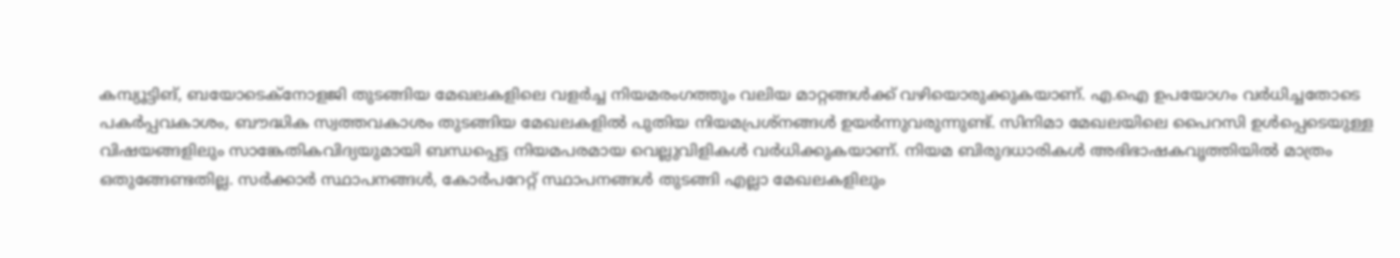കമ്പ്യൂട്ടിങ്, ബയോടെക്‌നോളജി തുടങ്ങിയ മേഖലകളിലെ വളർച്ച നിയമരംഗത്തും വലിയ മാറ്റങ്ങൾക്ക് വഴിയൊരുക്കുകയാണ്. എ.ഐ ഉപയോഗം വർധിച്ചതോടെ പകർപ്പവകാശം, ബൗദ്ധിക സ്വത്തവകാശം തുടങ്ങിയ മേഖലകളിൽ പുതിയ നിയമപ്രശ്‌നങ്ങൾ ഉയർന്നുവരുന്നുണ്ട്. സിനിമാ മേഖലയിലെ പൈറസി ഉൾപ്പെടെയുള്ള വിഷയങ്ങളിലും സാങ്കേതികവിദ്യയുമായി ബന്ധപ്പെട്ട നിയമപരമായ വെല്ലുവിളികൾ വർധിക്കുകയാണ്. നിയമ ബിരുദധാരികൾ അഭിഭാഷകവൃത്തിയിൽ മാത്രം ഒതുങ്ങേണ്ടതില്ല. സർക്കാർ സ്ഥാപനങ്ങൾ, കോർപറേറ്റ് സ്ഥാപനങ്ങൾ തുടങ്ങി എല്ലാ മേഖലകളിലും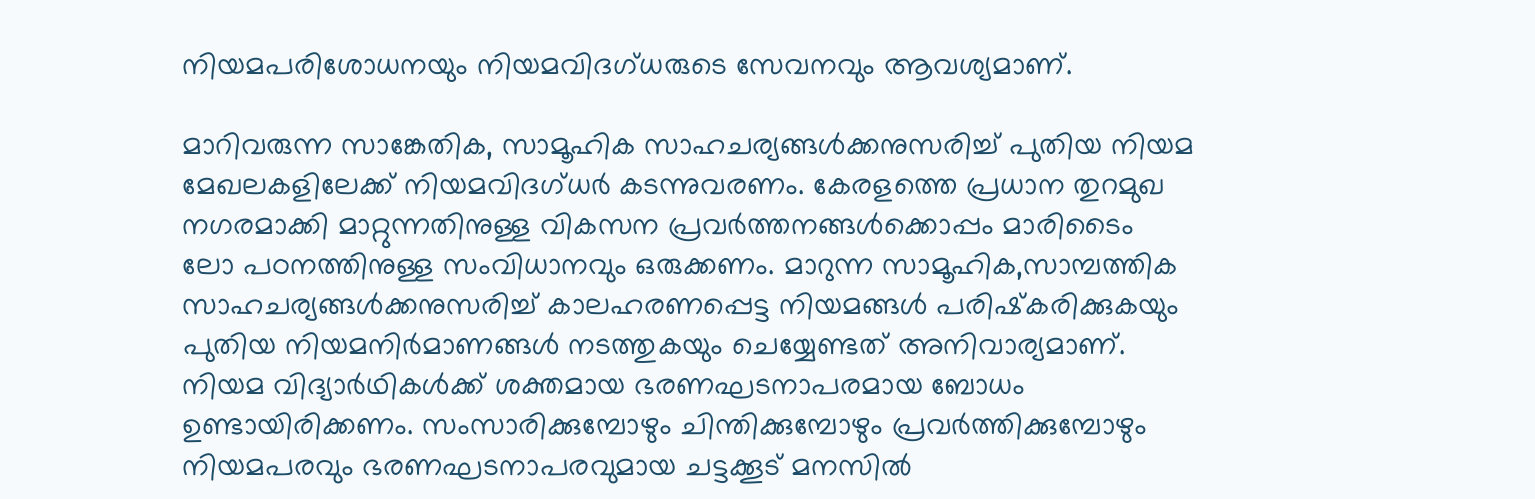നിയമപരിശോധനയും നിയമവിദഗ്ധരുടെ സേവനവും ആവശ്യമാണ്.

മാറിവരുന്ന സാങ്കേതിക, സാമൂഹിക സാഹചര്യങ്ങൾക്കനുസരിച്ച് പുതിയ നിയമ മേഖലകളിലേക്ക് നിയമവിദഗ്ധർ കടന്നുവരണം. കേരളത്തെ പ്രധാന തുറമുഖ നഗരമാക്കി മാറ്റുന്നതിനുള്ള വികസന പ്രവർത്തനങ്ങൾക്കൊപ്പം മാരിടൈം ലോ പഠനത്തിനുള്ള സംവിധാനവും ഒരുക്കണം. മാറുന്ന സാമൂഹിക,സാമ്പത്തിക സാഹചര്യങ്ങൾക്കനുസരിച്ച് കാലഹരണപ്പെട്ട നിയമങ്ങൾ പരിഷ്‌കരിക്കുകയും പുതിയ നിയമനിർമാണങ്ങൾ നടത്തുകയും ചെയ്യേണ്ടത് അനിവാര്യമാണ്. നിയമ വിദ്യാർഥികൾക്ക് ശക്തമായ ഭരണഘടനാപരമായ ബോധം ഉണ്ടായിരിക്കണം. സംസാരിക്കുമ്പോഴും ചിന്തിക്കുമ്പോഴും പ്രവർത്തിക്കുമ്പോഴും നിയമപരവും ഭരണഘടനാപരവുമായ ചട്ടക്കൂട് മനസിൽ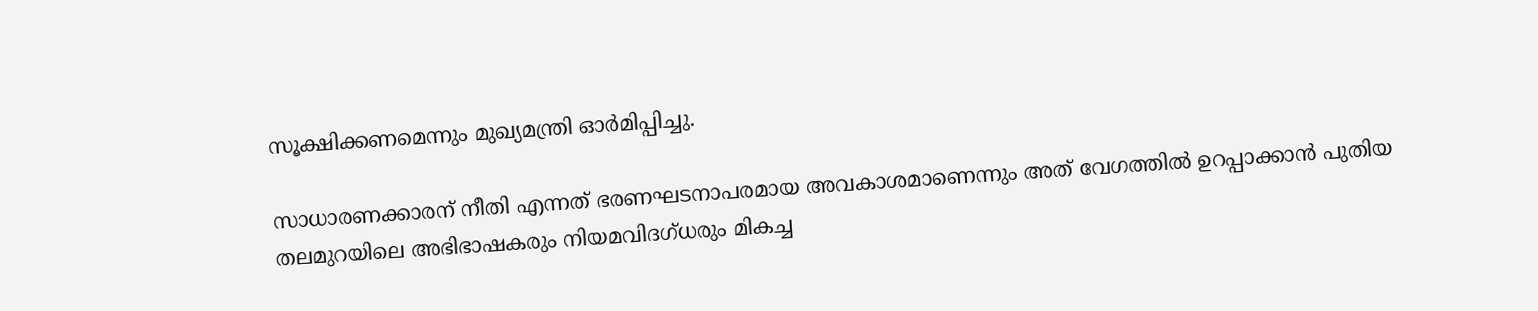സൂക്ഷിക്കണമെന്നും മുഖ്യമന്ത്രി ഓർമിപ്പിച്ചു.

സാധാരണക്കാരന് നീതി എന്നത് ഭരണഘടനാപരമായ അവകാശമാണെന്നും അത് വേഗത്തിൽ ഉറപ്പാക്കാൻ പുതിയ തലമുറയിലെ അഭിഭാഷകരും നിയമവിദഗ്ധരും മികച്ച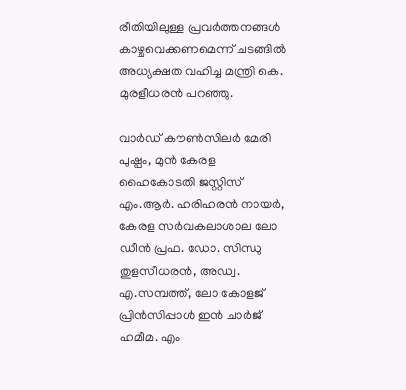രീതിയിലുള്ള പ്രവർത്തനങ്ങൾ കാഴ്ചവെക്കണമെന്ന് ചടങ്ങിൽ അധ്യക്ഷത വഹിച്ച മന്ത്രി കെ. മുരളീധരൻ പറഞ്ഞു.

വാർഡ് കൗൺസിലർ മേരി പുഷ്പം, മുൻ കേരള ഹൈകോടതി ജസ്റ്റിസ് എം.ആർ. ഹരിഹരൻ നായർ, കേരള സർവകലാശാല ലോ ഡീൻ പ്രഫ. ഡോ. സിന്ധു തുളസീധരൻ, അഡ്വ. എ.സമ്പത്ത്, ലോ കോളജ് പ്രിൻസിപ്പാൾ ഇൻ ചാർജ് ഹമീമ. എം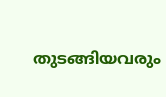തുടങ്ങിയവരും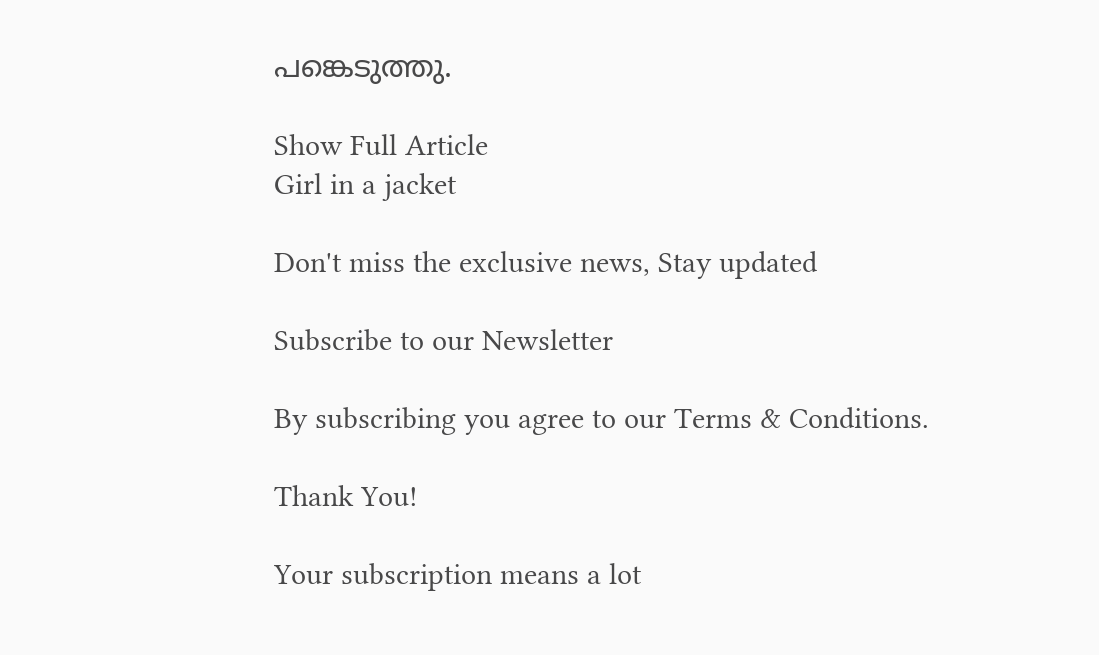പങ്കെടുത്തു.

Show Full Article
Girl in a jacket

Don't miss the exclusive news, Stay updated

Subscribe to our Newsletter

By subscribing you agree to our Terms & Conditions.

Thank You!

Your subscription means a lot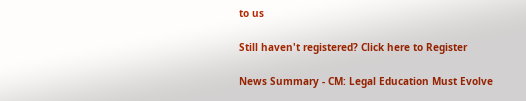to us

Still haven't registered? Click here to Register

News Summary - CM: Legal Education Must Evolve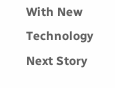With New Technology
Next Story